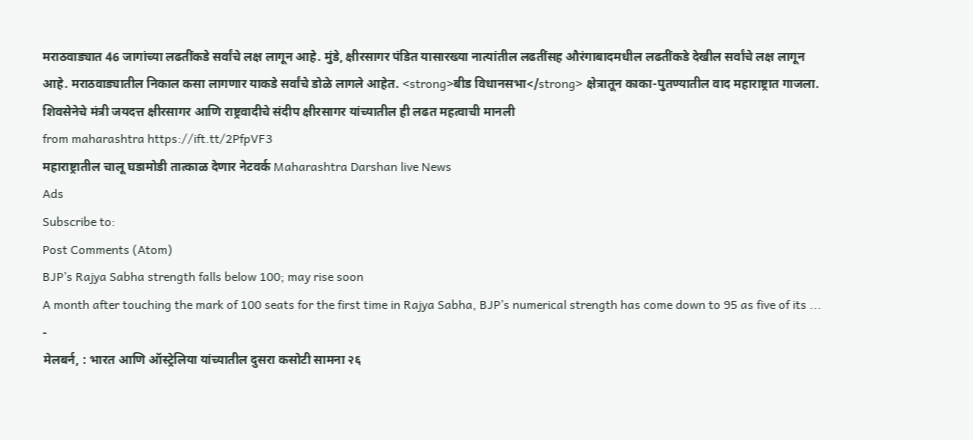मराठवाड्यात 46 जागांच्या लढतींकडे सर्वांचे लक्ष लागून आहे. मुंडे, क्षीरसागर पंडित यासारख्या नात्यांतील लढतींसह औरंगाबादमधील लढतींकडे देखील सर्वांचे लक्ष लागून आहे. मराठवाड्यातील निकाल कसा लागणार याकडे सर्वांचे डोळे लागले आहेत. <strong>बीड विधानसभा</strong> क्षेत्रातून काका-पुतण्यातील वाद महाराष्ट्रात गाजला. शिवसेनेचे मंत्री जयदत्त क्षीरसागर आणि राष्ट्रवादीचे संदीप क्षीरसागर यांच्यातील ही लढत महत्वाची मानली
from maharashtra https://ift.tt/2PfpVF3
महाराष्ट्रातील चालू घडामोडी तात्काळ देणार नेटवर्क Maharashtra Darshan live News
Ads
Subscribe to:
Post Comments (Atom)
BJP’s Rajya Sabha strength falls below 100; may rise soon
A month after touching the mark of 100 seats for the first time in Rajya Sabha, BJP’s numerical strength has come down to 95 as five of its ...
-
मेलबर्न, : भारत आणि ऑस्ट्रेलिया यांच्यातील दुसरा कसोटी सामना २६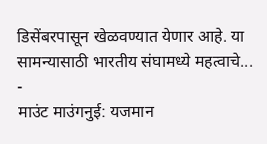डिसेंबरपासून खेळवण्यात येणार आहे. या सामन्यासाठी भारतीय संघामध्ये महत्वाचे...
-
माउंट माउंगनुई: यजमान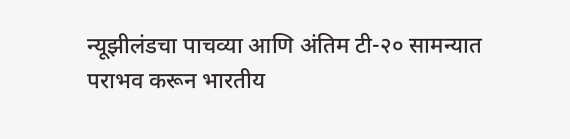न्यूझीलंडचा पाचव्या आणि अंतिम टी-२० सामन्यात पराभव करून भारतीय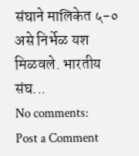संघाने मालिकेत ५-० असे निर्भेळ यश मिळवले. भारतीय संघ...
No comments:
Post a Comment